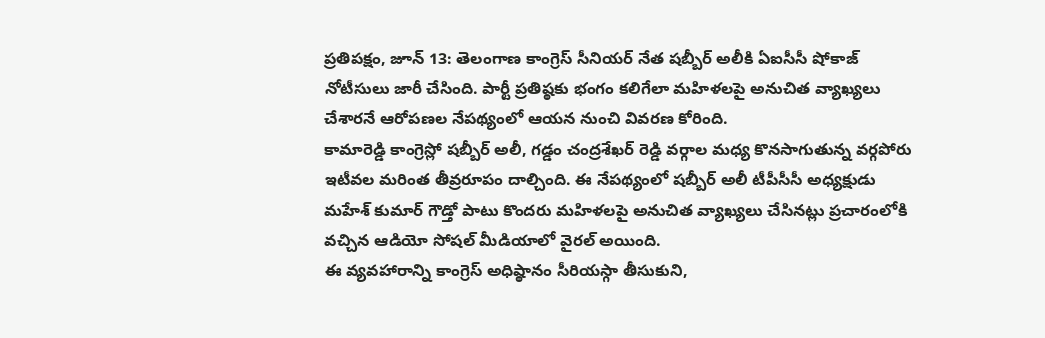ప్రతిపక్షం, జూన్ 13: తెలంగాణ కాంగ్రెస్ సీనియర్ నేత షబ్బీర్ అలీకి ఏఐసీసీ షోకాజ్ నోటీసులు జారీ చేసింది. పార్టీ ప్రతిష్ఠకు భంగం కలిగేలా మహిళలపై అనుచిత వ్యాఖ్యలు చేశారనే ఆరోపణల నేపథ్యంలో ఆయన నుంచి వివరణ కోరింది.
కామారెడ్డి కాంగ్రెస్లో షబ్బీర్ అలీ, గడ్డం చంద్రశేఖర్ రెడ్డి వర్గాల మధ్య కొనసాగుతున్న వర్గపోరు ఇటీవల మరింత తీవ్రరూపం దాల్చింది. ఈ నేపథ్యంలో షబ్బీర్ అలీ టీపీసీసీ అధ్యక్షుడు మహేశ్ కుమార్ గౌడ్తో పాటు కొందరు మహిళలపై అనుచిత వ్యాఖ్యలు చేసినట్లు ప్రచారంలోకి వచ్చిన ఆడియో సోషల్ మీడియాలో వైరల్ అయింది.
ఈ వ్యవహారాన్ని కాంగ్రెస్ అధిష్ఠానం సీరియస్గా తీసుకుని,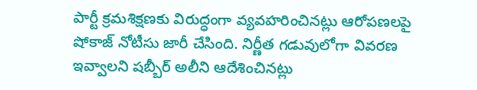పార్టీ క్రమశిక్షణకు విరుద్ధంగా వ్యవహరించినట్లు ఆరోపణలపై షోకాజ్ నోటీసు జారీ చేసింది. నిర్ణీత గడువులోగా వివరణ ఇవ్వాలని షబ్బీర్ అలీని ఆదేశించినట్లు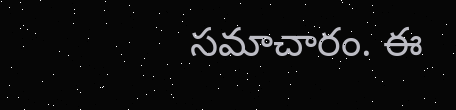సమాచారం. ఈ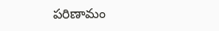పరిణామం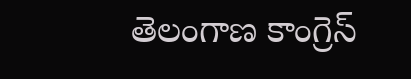తెలంగాణ కాంగ్రెస్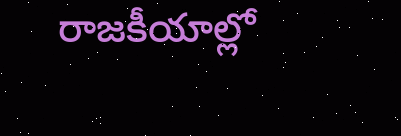రాజకీయాల్లో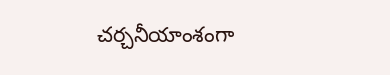చర్చనీయాంశంగా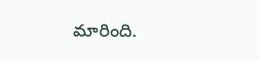మారింది.